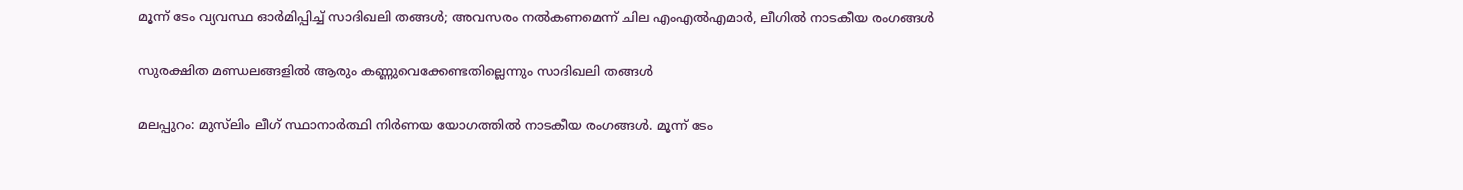മൂന്ന് ടേം വ്യവസ്ഥ ഓർമിപ്പിച്ച് സാദിഖലി തങ്ങൾ; അവസരം നൽകണമെന്ന് ചില എംഎൽഎമാർ, ലീഗിൽ നാടകീയ രംഗങ്ങൾ

സുരക്ഷിത മണ്ഡലങ്ങളില്‍ ആരും കണ്ണുവെക്കേണ്ടതില്ലെന്നും സാദിഖലി തങ്ങള്‍

മലപ്പുറം: മുസ്‌ലിം ലീഗ് സ്ഥാനാര്‍ത്ഥി നിര്‍ണയ യോഗത്തില്‍ നാടകീയ രംഗങ്ങള്‍. മൂന്ന് ടേം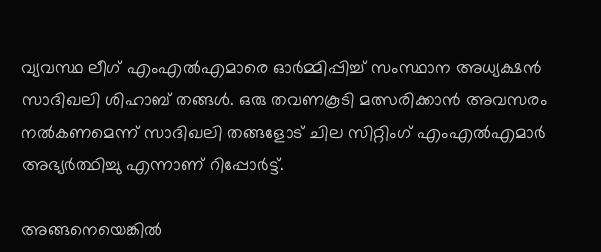വ്യവസ്ഥ ലീഗ് എംഎല്‍എമാരെ ഓര്‍മ്മിപ്പിച്ച് സംസ്ഥാന അധ്യക്ഷന്‍ സാദിഖലി ശിഹാബ് തങ്ങള്‍. ഒരു തവണകൂടി മത്സരിക്കാന്‍ അവസരം നല്‍കണമെന്ന് സാദിഖലി തങ്ങളോട് ചില സിറ്റിംഗ് എംഎല്‍എമാര്‍ അഭ്യര്‍ത്ഥിച്ചു എന്നാണ് റിപ്പോര്‍ട്ട്.

അങ്ങനെയെങ്കില്‍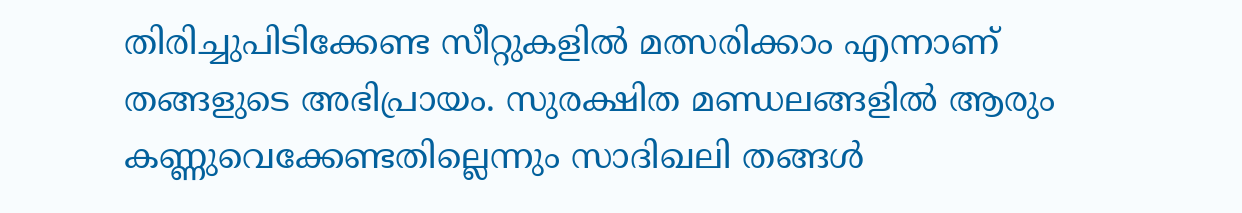തിരിച്ചുപിടിക്കേണ്ട സീറ്റുകളില്‍ മത്സരിക്കാം എന്നാണ് തങ്ങളുടെ അഭിപ്രായം. സുരക്ഷിത മണ്ഡലങ്ങളില്‍ ആരും കണ്ണുവെക്കേണ്ടതില്ലെന്നും സാദിഖലി തങ്ങള്‍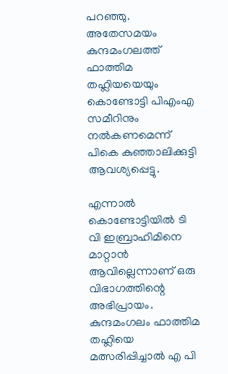പറഞ്ഞു. അതേസമയം കുന്ദമംഗലത്ത് ഫാത്തിമ തഹ്ലിയയെയും കൊണ്ടോട്ടി പിഎംഎ സമീറിനും നല്‍കണമെന്ന് പികെ കുഞ്ഞാലിക്കുട്ടി ആവശ്യപ്പെട്ടു.

എന്നാല്‍ കൊണ്ടോട്ടിയില്‍ ടി വി ഇബ്രാഹിമിനെ മാറ്റാന്‍ ആവില്ലെന്നാണ് ഒരു വിഭാഗത്തിന്റെ അഭിപ്രായം. കുന്ദമംഗലം ഫാത്തിമ തഹ്ലിയെ മത്സരിപ്പിച്ചാല്‍ എ പി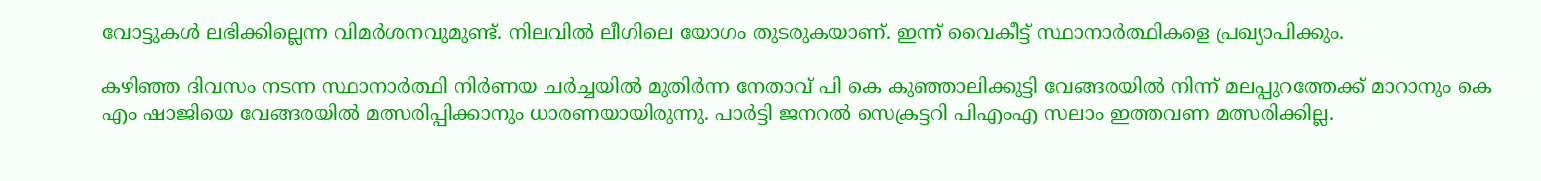വോട്ടുകള്‍ ലഭിക്കില്ലെന്ന വിമര്‍ശനവുമുണ്ട്. നിലവില്‍ ലീഗിലെ യോഗം തുടരുകയാണ്. ഇന്ന് വൈകീട്ട് സ്ഥാനാര്‍ത്ഥികളെ പ്രഖ്യാപിക്കും.

കഴിഞ്ഞ ദിവസം നടന്ന സ്ഥാനാര്‍ത്ഥി നിര്‍ണയ ചര്‍ച്ചയില്‍ മുതിര്‍ന്ന നേതാവ് പി കെ കുഞ്ഞാലിക്കുട്ടി വേങ്ങരയില്‍ നിന്ന് മലപ്പുറത്തേക്ക് മാറാനും കെ എം ഷാജിയെ വേങ്ങരയില്‍ മത്സരിപ്പിക്കാനും ധാരണയായിരുന്നു. പാര്‍ട്ടി ജനറല്‍ സെക്രട്ടറി പിഎംഎ സലാം ഇത്തവണ മത്സരിക്കില്ല.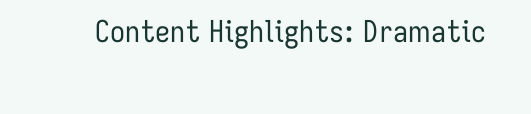Content Highlights: Dramatic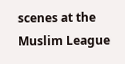scenes at the Muslim League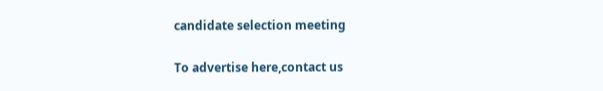candidate selection meeting

To advertise here,contact us